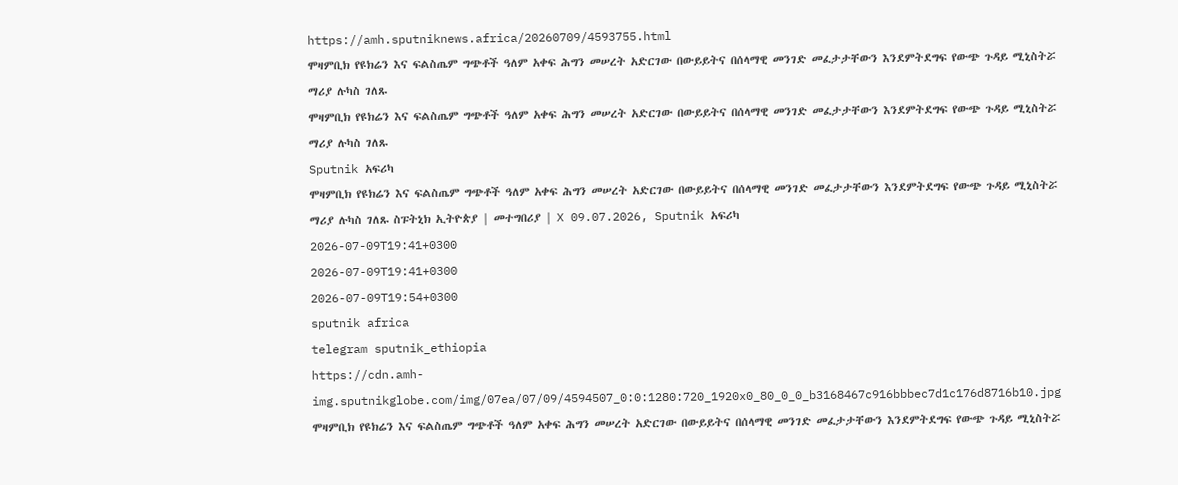https://amh.sputniknews.africa/20260709/4593755.html
ሞዛምቢክ የዩክሬን እና ፍልስጤም ግጭቶች ዓለም አቀፍ ሕግን መሠረት አድርገው በውይይትና በሰላማዊ መንገድ መፈታታቸውን እንደምትደግፍ የውጭ ጉዳይ ሚኒስትሯ ማሪያ ሉካስ ገለጹ
ሞዛምቢክ የዩክሬን እና ፍልስጤም ግጭቶች ዓለም አቀፍ ሕግን መሠረት አድርገው በውይይትና በሰላማዊ መንገድ መፈታታቸውን እንደምትደግፍ የውጭ ጉዳይ ሚኒስትሯ ማሪያ ሉካስ ገለጹ
Sputnik አፍሪካ
ሞዛምቢክ የዩክሬን እና ፍልስጤም ግጭቶች ዓለም አቀፍ ሕግን መሠረት አድርገው በውይይትና በሰላማዊ መንገድ መፈታታቸውን እንደምትደግፍ የውጭ ጉዳይ ሚኒስትሯ ማሪያ ሉካስ ገለጹ ስፑትኒክ ኢትዮጵያ | መተግበሪያ | X 09.07.2026, Sputnik አፍሪካ
2026-07-09T19:41+0300
2026-07-09T19:41+0300
2026-07-09T19:54+0300
sputnik africa
telegram sputnik_ethiopia
https://cdn.amh-img.sputnikglobe.com/img/07ea/07/09/4594507_0:0:1280:720_1920x0_80_0_0_b3168467c916bbbec7d1c176d8716b10.jpg
ሞዛምቢክ የዩክሬን እና ፍልስጤም ግጭቶች ዓለም አቀፍ ሕግን መሠረት አድርገው በውይይትና በሰላማዊ መንገድ መፈታታቸውን እንደምትደግፍ የውጭ ጉዳይ ሚኒስትሯ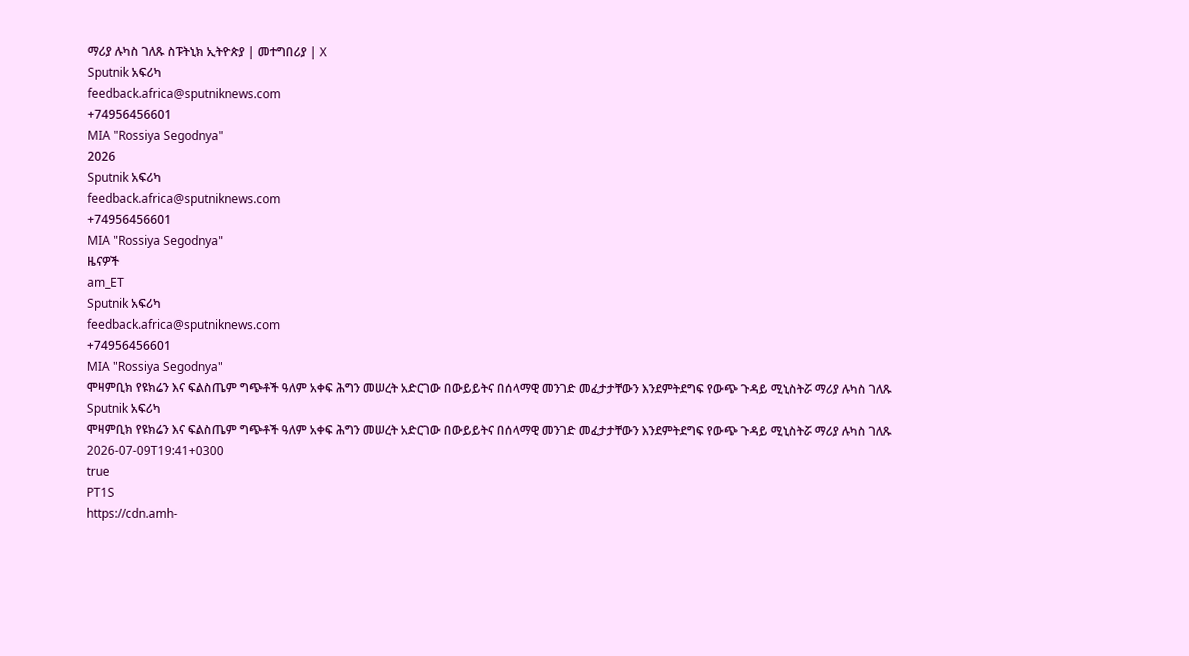ማሪያ ሉካስ ገለጹ ስፑትኒክ ኢትዮጵያ | መተግበሪያ | X
Sputnik አፍሪካ
feedback.africa@sputniknews.com
+74956456601
MIA "Rossiya Segodnya"
2026
Sputnik አፍሪካ
feedback.africa@sputniknews.com
+74956456601
MIA "Rossiya Segodnya"
ዜናዎች
am_ET
Sputnik አፍሪካ
feedback.africa@sputniknews.com
+74956456601
MIA "Rossiya Segodnya"
ሞዛምቢክ የዩክሬን እና ፍልስጤም ግጭቶች ዓለም አቀፍ ሕግን መሠረት አድርገው በውይይትና በሰላማዊ መንገድ መፈታታቸውን እንደምትደግፍ የውጭ ጉዳይ ሚኒስትሯ ማሪያ ሉካስ ገለጹ
Sputnik አፍሪካ
ሞዛምቢክ የዩክሬን እና ፍልስጤም ግጭቶች ዓለም አቀፍ ሕግን መሠረት አድርገው በውይይትና በሰላማዊ መንገድ መፈታታቸውን እንደምትደግፍ የውጭ ጉዳይ ሚኒስትሯ ማሪያ ሉካስ ገለጹ
2026-07-09T19:41+0300
true
PT1S
https://cdn.amh-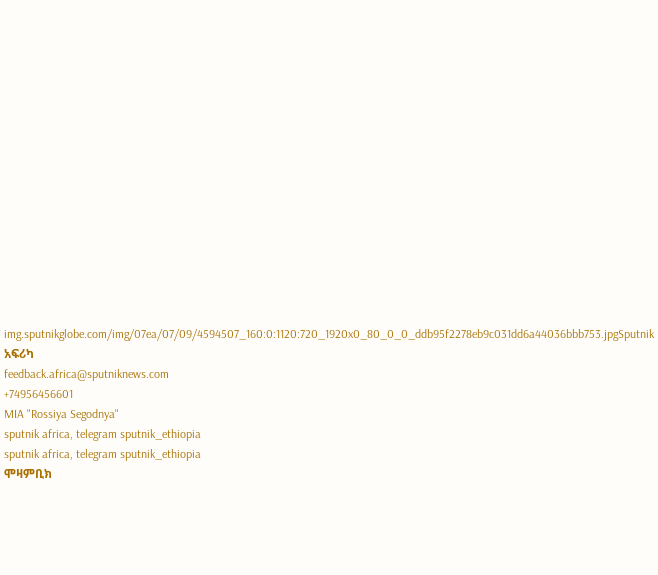img.sputnikglobe.com/img/07ea/07/09/4594507_160:0:1120:720_1920x0_80_0_0_ddb95f2278eb9c031dd6a44036bbb753.jpgSputnik አፍሪካ
feedback.africa@sputniknews.com
+74956456601
MIA "Rossiya Segodnya"
sputnik africa, telegram sputnik_ethiopia
sputnik africa, telegram sputnik_ethiopia
ሞዛምቢክ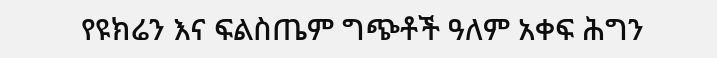የዩክሬን እና ፍልስጤም ግጭቶች ዓለም አቀፍ ሕግን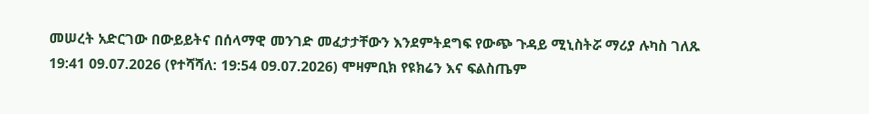መሠረት አድርገው በውይይትና በሰላማዊ መንገድ መፈታታቸውን እንደምትደግፍ የውጭ ጉዳይ ሚኒስትሯ ማሪያ ሉካስ ገለጹ
19:41 09.07.2026 (የተሻሻለ: 19:54 09.07.2026) ሞዛምቢክ የዩክሬን እና ፍልስጤም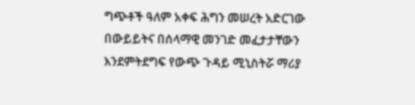ግጭቶች ዓለም አቀፍ ሕግን መሠረት አድርገው በውይይትና በሰላማዊ መንገድ መፈታታቸውን እንደምትደግፍ የውጭ ጉዳይ ሚኒስትሯ ማሪያ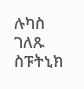ሉካስ ገለጹ
ስፑትኒክ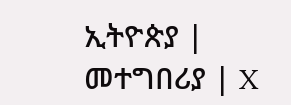ኢትዮጵያ | መተግበሪያ | X